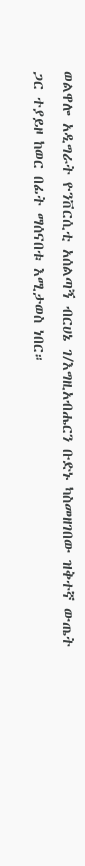ወልዋሎ አዲግራት ዮንቨርሲቲ አሰልጣኝ ብርሀኔ ገ/እግዚአብሔርን ቡድኑ ካስመዘገበው ዝቅተኛ ውጤት ጋር ተያይዞ ከወር በፊት ማሰናበቱ እሚታወስ ነበር።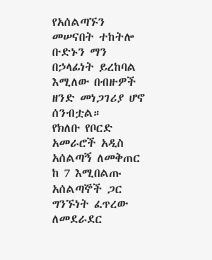የአሰልጣኙን መሠናበት ተከትሎ ቡድኑን ማን በኃላፊነት ይረከባል እሚለው በብዙዎች ዘንድ መነጋገሪያ ሆኖ ሰንብቷል።
የክለቡ የቦርድ አመራሮች አዲስ አሰልጣኝ ለመቅጠር ከ 7 እሚበልጡ አሰልጣኞች ጋር ግንኙነት ፈጥረው ለመደራደር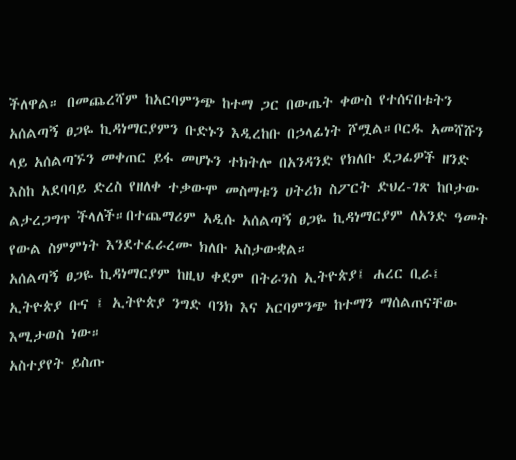ችለዋል። በመጨረሻም ከአርባምንጭ ከተማ ጋር በውጤት ቀውስ የተሰናበቱትን አሰልጣኝ ፀጋዬ ኪዳነማርያምን ቡድኑን እዲረከቡ በኃላፊነት ሾሟል።ቦርዱ አመሻሹን ላይ አሰልጣኙን መቀጠር ይፋ መሆኑን ተክትሎ በአንዳንድ የክለቡ ደጋፊዎች ዘንድ እስከ አደባባይ ድረስ የዘለቀ ተቃውሞ መስማቱን ሀትሪክ ስፖርት ድህረ-ገጽ ከቦታው ልታረጋግጥ ችላለች።በተጨማሪም አዲሱ አሰልጣኝ ፀጋዬ ኪዳነማርያም ለአንድ ዓመት የውል ስምምነት እንደተፈራረሙ ክለቡ አስታውቋል።
አሰልጣኝ ፀጋዬ ኪዳነማርያም ከዚህ ቀደም በትራንስ ኢትዮጵያ፤ ሐረር ቢራ፤ ኢትዮጵያ ቡና ፤ ኢትዮጵያ ንግድ ባንክ እና አርባምንጭ ከተማን ማሰልጠናቸው እሚታወስ ነው።
አስተያየት ይስጡ